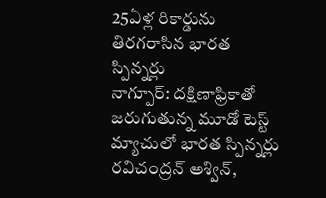25ఏళ్ల రికార్డును తిరగరాసిన భారత స్పిన్నర్లు
నాగ్పూర్: దక్షిణాఫ్రికాతో జరుగుతున్న మూడో టెస్ట్ మ్యాచులో భారత స్పిన్నర్లు రవిచంద్రన్ అశ్విన్,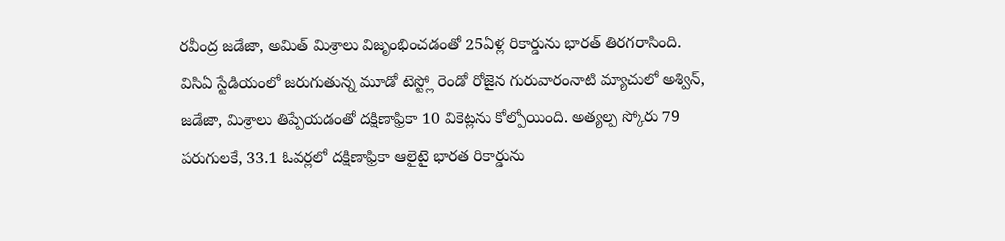రవీంద్ర జడేజా, అమిత్ మిశ్రాలు విజృంభించడంతో 25ఏళ్ల రికార్డును భారత్ తిరగరాసింది.
విసిఏ స్టేడియంలో జరుగుతున్న మూడో టెస్ట్లో రెండో రోజైన గురువారంనాటి మ్యాచులో అశ్విన్, జడేజా, మిశ్రాలు తిప్పేయడంతో దక్షిణాఫ్రికా 10 వికెట్లను కోల్పోయింది. అత్యల్ప స్కోరు 79 పరుగులకే, 33.1 ఓవర్లలో దక్షిణాఫ్రికా ఆలైటై భారత రికార్డును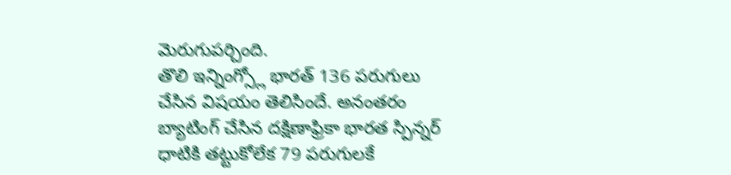మెరుగుపర్చింది.
తొలి ఇన్నింగ్స్లో భారత్ 136 పరుగులు చేసిన విషయం తెలిసిందే. అనంతరం బ్యాటింగ్ చేసిన దక్షిణాఫ్రికా భారత స్పిన్నర్ ధాటికి తట్టుకోలేక 79 పరుగులకే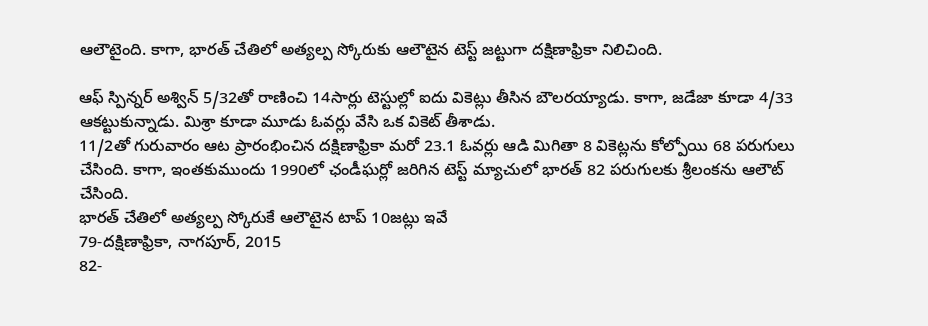ఆలౌటైంది. కాగా, భారత్ చేతిలో అత్యల్ప స్కోరుకు ఆలౌటైన టెస్ట్ జట్టుగా దక్షిణాఫ్రికా నిలిచింది.

ఆఫ్ స్పిన్నర్ అశ్విన్ 5/32తో రాణించి 14సార్లు టెస్టుల్లో ఐదు వికెట్లు తీసిన బౌలరయ్యాడు. కాగా, జడేజా కూడా 4/33 ఆకట్టుకున్నాడు. మిశ్రా కూడా మూడు ఓవర్లు వేసి ఒక వికెట్ తీశాడు.
11/2తో గురువారం ఆట ప్రారంభించిన దక్షిణాఫ్రికా మరో 23.1 ఓవర్లు ఆడి మిగితా 8 వికెట్లను కోల్పోయి 68 పరుగులు చేసింది. కాగా, ఇంతకుముందు 1990లో ఛండీఘర్లో జరిగిన టెస్ట్ మ్యాచులో భారత్ 82 పరుగులకు శ్రీలంకను ఆలౌట్ చేసింది.
భారత్ చేతిలో అత్యల్ప స్కోరుకే ఆలౌటైన టాప్ 10జట్లు ఇవే
79-దక్షిణాఫ్రికా, నాగపూర్, 2015
82-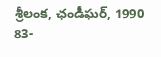శ్రీలంక, ఛండీఘర్, 1990
83-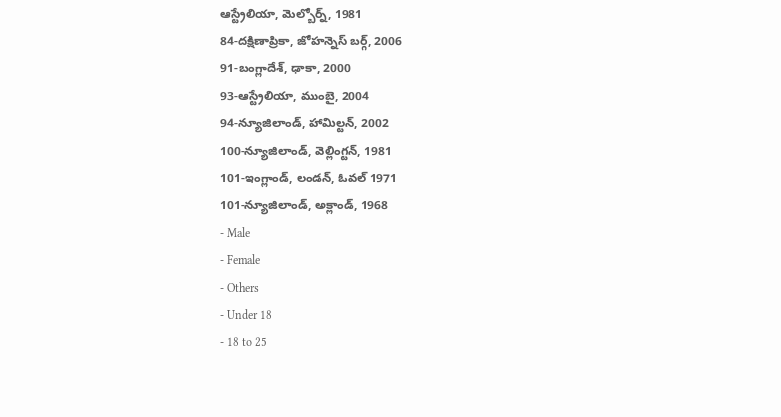ఆస్ట్రేలియా, మెల్బోర్న్, 1981
84-దక్షిణాప్రికా, జోహన్నెస్ బర్గ్, 2006
91-బంగ్లాదేశ్, ఢాకా, 2000
93-ఆస్ట్రేలియా, ముంబై, 2004
94-న్యూజిలాండ్, హామిల్టన్, 2002
100-న్యూజిలాండ్, వెల్లింగ్టన్, 1981
101-ఇంగ్లాండ్, లండన్, ఓవల్ 1971
101-న్యూజిలాండ్, అక్లాండ్, 1968
- Male
- Female
- Others
- Under 18
- 18 to 25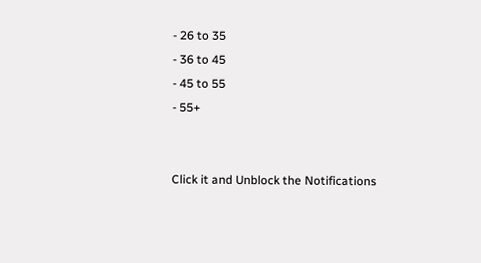- 26 to 35
- 36 to 45
- 45 to 55
- 55+


Click it and Unblock the Notifications